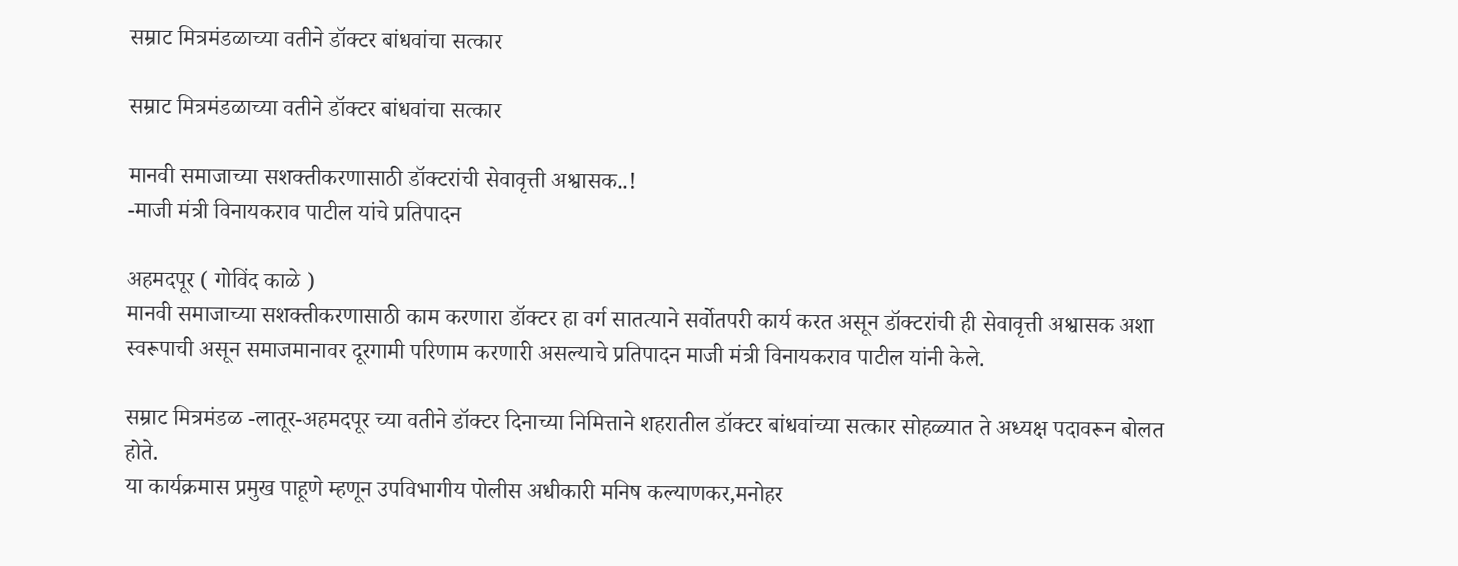सम्राट मित्रमंडळाच्या वतीने डॉक्टर बांधवांचा सत्कार

सम्राट मित्रमंडळाच्या वतीने डॉक्टर बांधवांचा सत्कार

मानवी समाजाच्या सशक्तीकरणासाठी डॉक्टरांची सेवावृत्ती अश्वासक..!
-माजी मंत्री विनायकराव पाटील यांचे प्रतिपादन

अहमदपूर ( गोविंद काळे )
मानवी समाजाच्या सशक्तीकरणासाठी काम करणारा डॉक्टर हा वर्ग सातत्याने सर्वोतपरी कार्य करत असून डॉक्टरांची ही सेवावृत्ती अश्वासक अशा स्वरूपाची असून समाजमानावर दूरगामी परिणाम करणारी असल्याचे प्रतिपादन माजी मंत्री विनायकराव पाटील यांनी केले.

सम्राट मित्रमंडळ -लातूर-अहमदपूर च्या वतीने डॉक्टर दिनाच्या निमित्ताने शहरातील डॉक्टर बांधवांच्या सत्कार सोहळ्यात ते अध्यक्ष पदावरून बोलत होते.
या कार्यक्रमास प्रमुख पाहूणे म्हणून उपविभागीय पोलीस अधीकारी मनिष कल्याणकर,मनोहर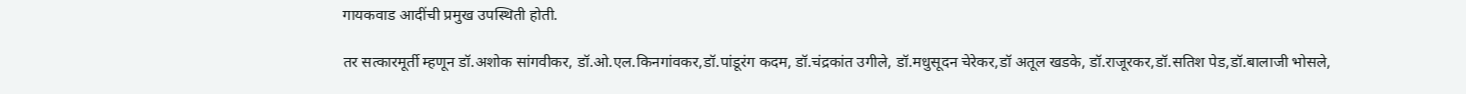गायकवाड आदींची प्रमुख उपस्थिती होती.

तर सत्कारमूर्ती म्हणून डॉ.अशोक सांगवीकर, डॉ.ओ.एल.किनगांवकर,डॉ.पांडूरंग कदम, डॉ.चंद्रकांत उगीले, डॉ.मधुसूदन चेरेकर,डॉ अतूल खडके, डॉ.राजूरकर,डॉ.सतिश पेड,डॉ.बालाजी भोसले,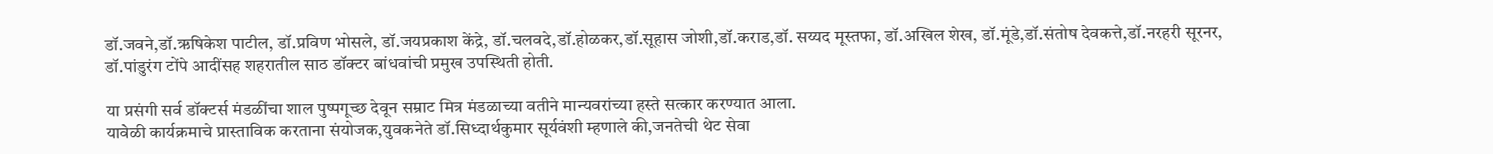डॉ.जवने,डॉ.ऋषिकेश पाटील, डॉ.प्रविण भोसले, डॉ.जयप्रकाश केंद्रे, डॉ.चलवदे,डॉ.होळकर,डॉ.सूहास जोशी,डॉ.कराड,डॉ. सय्यद मूस्तफा, डॉ.अखिल शेख, डॉ.मूंडे,डॉ.संतोष देवकत्ते,डॉ.नरहरी सूरनर, डॉ.पांडुरंग टोंपे आदींसह शहरातील साठ डॉक्टर बांधवांची प्रमुख उपस्थिती होती.

या प्रसंगी सर्व डॉक्टर्स मंडळींचा शाल पुष्पगूच्छ देवून सम्राट मित्र मंडळाच्या वतीने मान्यवरांच्या हस्ते सत्कार करण्यात आला.
यावे॓ळी कार्यक्रमाचे प्रास्ताविक करताना संयोजक,युवकनेते डॉ.सिध्दार्थकुमार सूर्यवंशी म्हणाले की,जनतेची थेट सेवा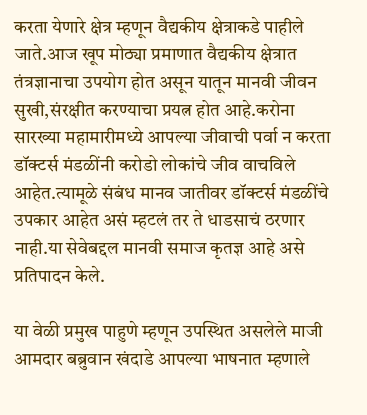करता येणारे क्षेत्र म्हणून वैद्यकीय क्षेत्राकडे पाहीले जाते.आज खूप मोठ्या प्रमाणात वैद्यकीय क्षेत्रात तंत्रज्ञानाचा उपयोग होत असून यातून मानवी जीवन सुखी,संरक्षीत करण्याचा प्रयत्न होत आहे.करोना सारख्या महामारीमध्ये आपल्या जीवाची पर्वा न करता डॉक्टर्स मंडळींनी करोडो लोकांचे जीव वाचविले आहेत.त्यामूळे संबंध मानव जातीवर डॉक्टर्स मंडळींचे उपकार आहेत असं म्हटलं तर ते धाडसाचं ठरणार नाही.या सेवेबद्दल मानवी समाज कृतज्ञ आहे असे प्रतिपादन केले.

या वेळी प्रमुख पाहुणे म्हणून उपस्थित असलेले माजी आमदार बब्रुवान खंदाडे आपल्या भाषनात म्हणाले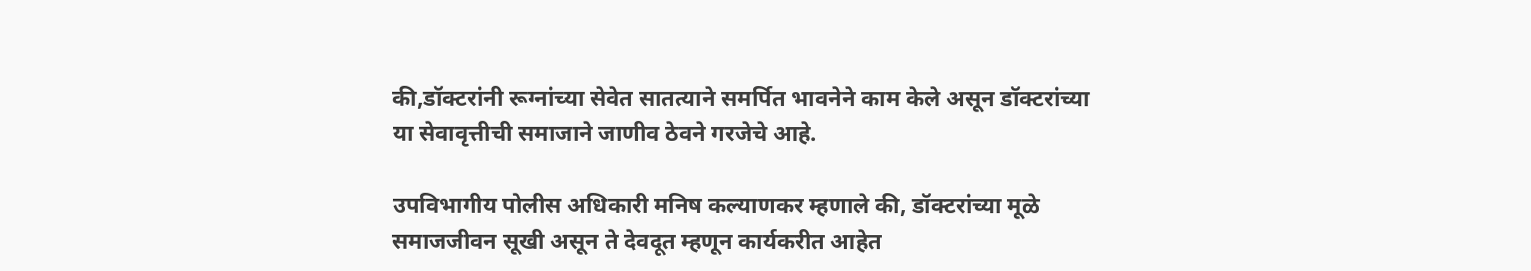की,डॉक्टरांनी रूग्नांच्या सेवेत सातत्याने समर्पित भावनेने काम केले असून डॉक्टरांच्या या सेवावृत्तीची समाजाने जाणीव ठेवने गरजेचे आहे.

उपविभागीय पोलीस अधिकारी मनिष कल्याणकर म्हणाले की, डॉक्टरांच्या मूळे समाजजीवन सूखी असून ते देवदूत म्हणून कार्यकरीत आहेत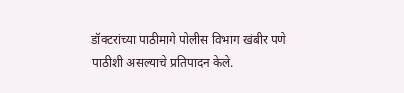डॉक्टरांच्या पाठीमागे पोलीस विभाग खंबीर पणे पाठीशी असल्याचे प्रतिपादन केले.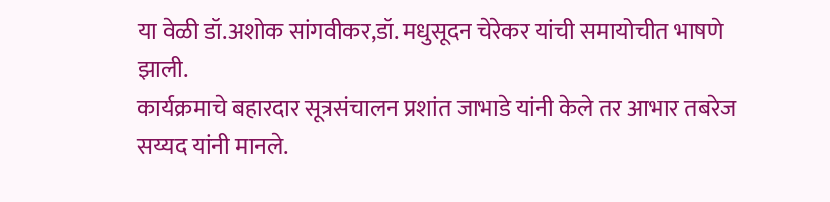या वेळी डॉ.अशोक सांगवीकर,डॉ. मधुसूदन चेरेकर यांची समायोचीत भाषणे झाली.
कार्यक्रमाचे बहारदार सूत्रसंचालन प्रशांत जाभाडे यांनी केले तर आभार तबरेज सय्यद यांनी मानले.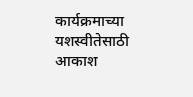कार्यक्रमाच्या यशस्वीतेसाठी आकाश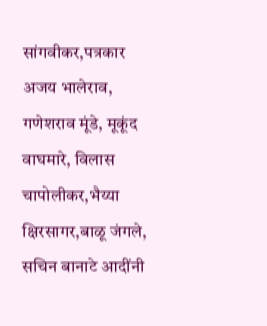सांगवीकर,पत्रकार अजय भालेराव, गणेशराव मूंडे, मूकूंद वाघमारे, विलास चापोलीकर,भैय्या क्षिरसागर,बाळू जंगले, सचिन बानाटे आदींनी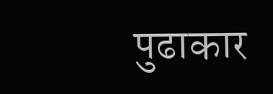पुढाकार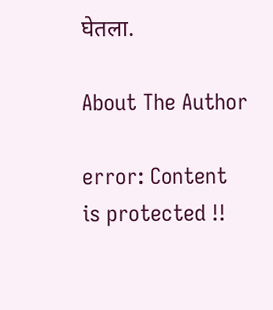घेतला.

About The Author

error: Content is protected !!